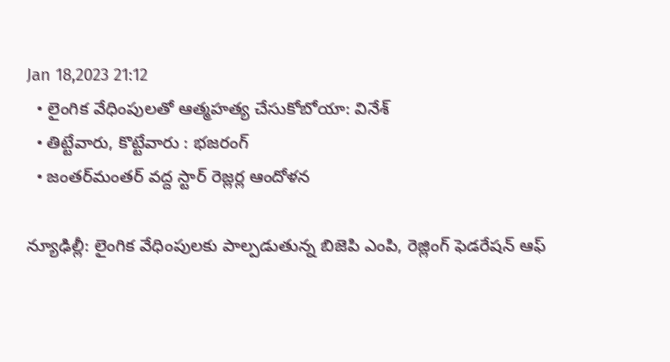Jan 18,2023 21:12
  • లైంగిక వేధింపులతో ఆత్మహత్య చేసుకోబోయా: వినేశ్‌
  • తిట్టేవారు, కొట్టేవారు : భజరంగ్‌
  • జంతర్‌మంతర్‌ వద్ద స్టార్‌ రెజ్లర్ల ఆందోళన

న్యూఢిల్లీ: లైంగిక వేధింపులకు పాల్పడుతున్న బిజెపి ఎంపి, రెజ్లింగ్‌ ఫెడరేషన్‌ ఆఫ్‌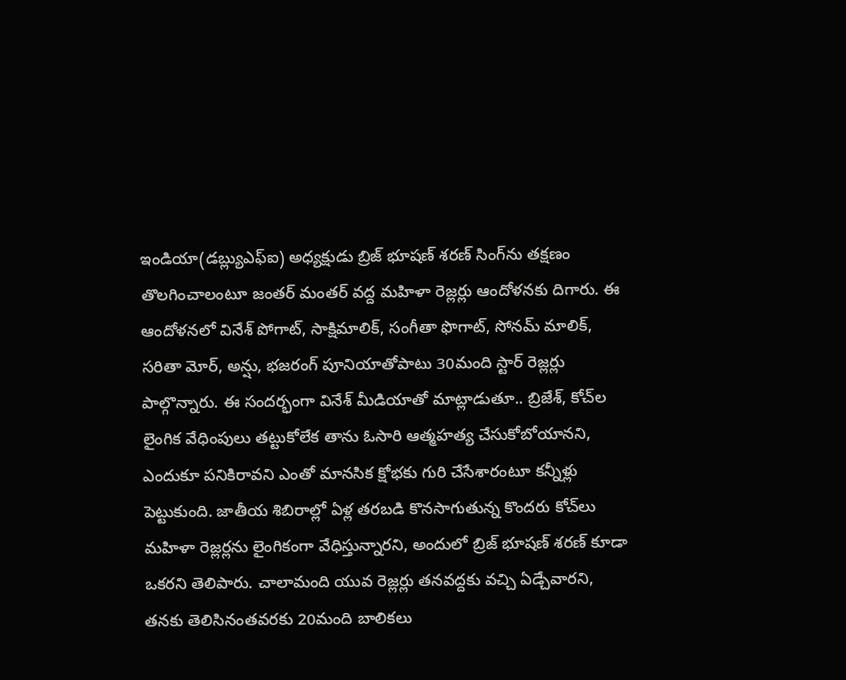ఇండియా(డబ్ల్యుఎఫ్‌ఐ) అధ్యక్షుడు బ్రిజ్‌ భూషణ్‌ శరణ్‌ సింగ్‌ను తక్షణం తొలగించాలంటూ జంతర్‌ మంతర్‌ వద్ద మహిళా రెజ్లర్లు ఆందోళనకు దిగారు. ఈ ఆందోళనలో వినేశ్‌ పోగాట్‌, సాక్షిమాలిక్‌, సంగీతా ఫొగాట్‌, సోనమ్‌ మాలిక్‌, సరితా మోర్‌, అన్షు, భజరంగ్‌ పూనియాతోపాటు 30మంది స్టార్‌ రెజ్లర్లు పాల్గొన్నారు. ఈ సందర్భంగా వినేశ్‌ మీడియాతో మాట్లాడుతూ.. బ్రిజేశ్‌, కోచ్‌ల లైంగిక వేధింపులు తట్టుకోలేక తాను ఓసారి ఆత్మహత్య చేసుకోబోయానని, ఎందుకూ పనికిరావని ఎంతో మానసిక క్షోభకు గురి చేసేశారంటూ కన్నీళ్లు పెట్టుకుంది. జాతీయ శిబిరాల్లో ఏళ్ల తరబడి కొనసాగుతున్న కొందరు కోచ్‌లు మహిళా రెజ్లర్లను లైంగికంగా వేధిస్తున్నారని, అందులో బ్రిజ్‌ భూషణ్‌ శరణ్‌ కూడా ఒకరని తెలిపారు. చాలామంది యువ రెజ్లర్లు తనవద్దకు వచ్చి ఏడ్చేవారని, తనకు తెలిసినంతవరకు 20మంది బాలికలు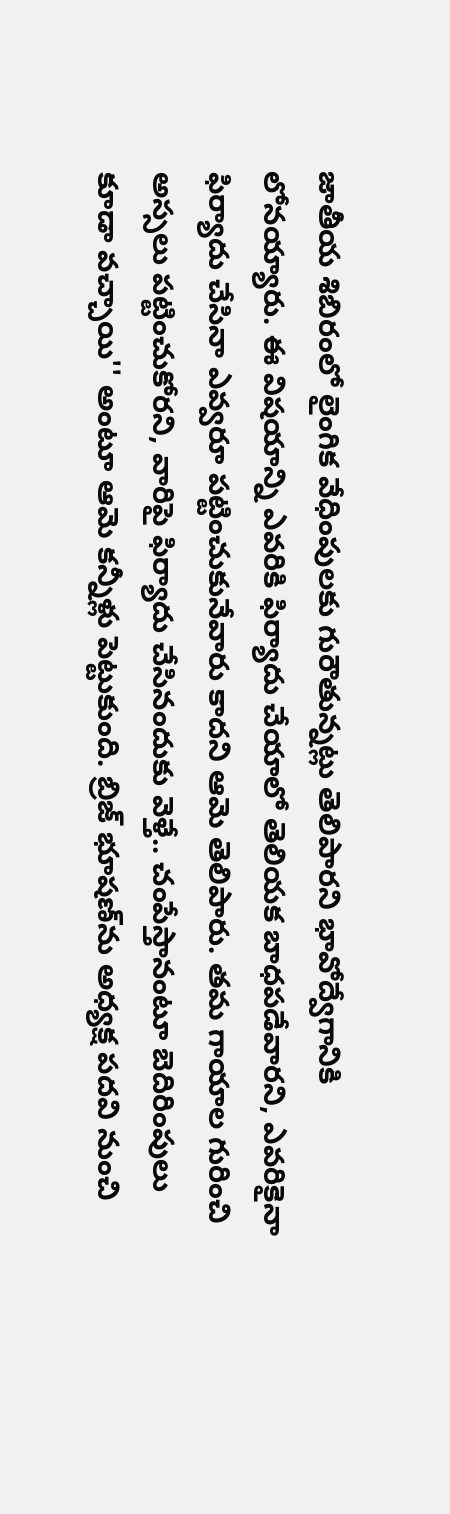జాతీయ శిబిరంలో లైంగిక వేధింపులకు గురౌతున్నట్లు తెలిపారని భావోద్వేగానికి లోనయ్యారు. ఈ విషయాన్ని ఎవరికి ఫిర్యాదు చేయాలో తెలియక బాధపడేవారని, ఎవరికైనా ఫిర్యాదు చేసినా ఎవ్వరూ పట్టించుకునేవారు కాదని ఆమె తెలిపారు. తమ గాయాల గురించి అస్సలు పట్టించుకోరని, వారిపై ఫిర్యాదు చేసినందుకు వెళ్తే.. చంపేస్తానంటూ బెదిరింపులు కూడా వచ్చాయి'' అంటూ ఆమె కన్నీళ్లు పెట్టుకుంది. బ్రిజ్‌ భూషణ్‌ను అధ్యక్ష పదవి నుంచి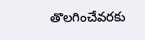తొలగించేవరకు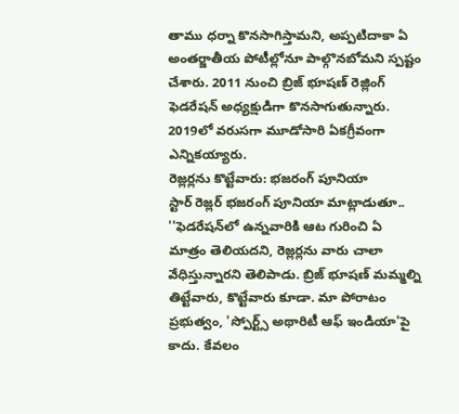తాము ధర్నా కొనసాగిస్తామని, అప్పటిదాకా ఏ అంతర్జాతీయ పోటీల్లోనూ పాల్గొనబోమని స్పష్టం చేశారు. 2011 నుంచి బ్రిజ్‌ భూషణ్‌ రెజ్లింగ్‌ ఫెడరేషన్‌ అధ్యక్షుడిగా కొనసాగుతున్నారు. 2019లో వరుసగా మూడోసారి ఏకగ్రీవంగా ఎన్నికయ్యారు.
రెజ్లర్లను కొట్టేవారు: భజరంగ్‌ పూనియా
స్టార్‌ రెజ్లర్‌ భజరంగ్‌ పూనియా మాట్లాడుతూ.. ''ఫెడరేషన్‌లో ఉన్నవారికి ఆట గురించి ఏ మాత్రం తెలియదని, రెజ్లర్లను వారు చాలా వేధిస్తున్నారని తెలిపాడు. బ్రిజ్‌ భూషణ్‌ మమ్మల్ని తిట్టేవారు, కొట్టేవారు కూడా. మా పోరాటం ప్రభుత్వం, 'స్పోర్ట్స్‌ అథారిటీ ఆఫ్‌ ఇండియా'పై కాదు. కేవలం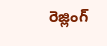రెజ్లింగ్‌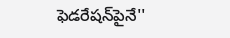ఫెడరేషన్‌పైనే''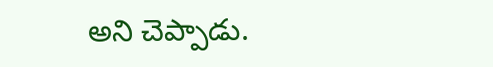అని చెప్పాడు.